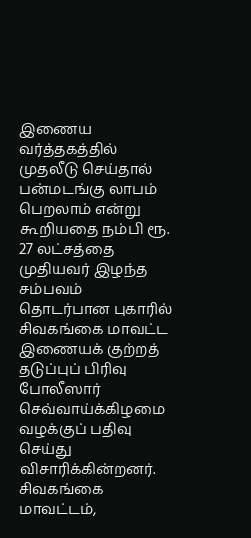இணைய வர்த்தகத்தில் முதலீடு செய்தால் பன்மடங்கு லாபம் பெறலாம் என்று கூறியதை நம்பி ரூ. 27 லட்சத்தை முதியவர் இழந்த சம்பவம் தொடர்பான புகாரில் சிவகங்கை மாவட்ட இணையக் குற்றத் தடுப்புப் பிரிவு போலீஸார் செவ்வாய்க்கிழமை வழக்குப் பதிவு செய்து விசாரிக்கின்றனர்.
சிவகங்கை மாவட்டம்,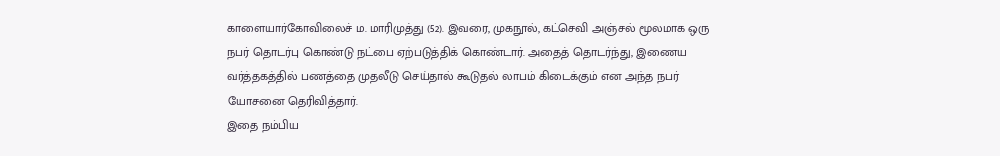காளையார்கோவிலைச் ம. மாரிமுத்து (52). இவரை, முகநூல், கட்செவி அஞ்சல் மூலமாக ஒரு நபர் தொடர்பு கொண்டு நட்பை ஏற்படுத்திக் கொண்டார். அதைத் தொடர்ந்து, இணைய வர்த்தகத்தில் பணத்தை முதலீடு செய்தால் கூடுதல் லாபம் கிடைக்கும் என அந்த நபர் யோசனை தெரிவித்தார்.
இதை நம்பிய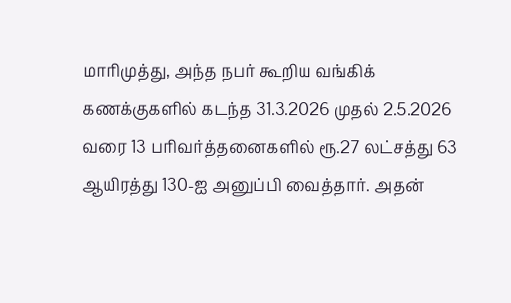மாரிமுத்து, அந்த நபர் கூறிய வங்கிக் கணக்குகளில் கடந்த 31.3.2026 முதல் 2.5.2026 வரை 13 பரிவர்த்தனைகளில் ரூ.27 லட்சத்து 63 ஆயிரத்து 130-ஐ அனுப்பி வைத்தார். அதன்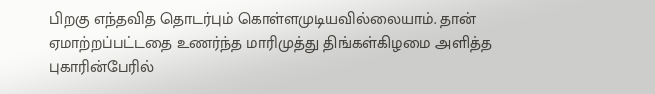பிறகு எந்தவித தொடர்பும் கொள்ளமுடியவில்லையாம். தான் ஏமாற்றப்பட்டதை உணர்ந்த மாரிமுத்து திங்கள்கிழமை அளித்த புகாரின்பேரில்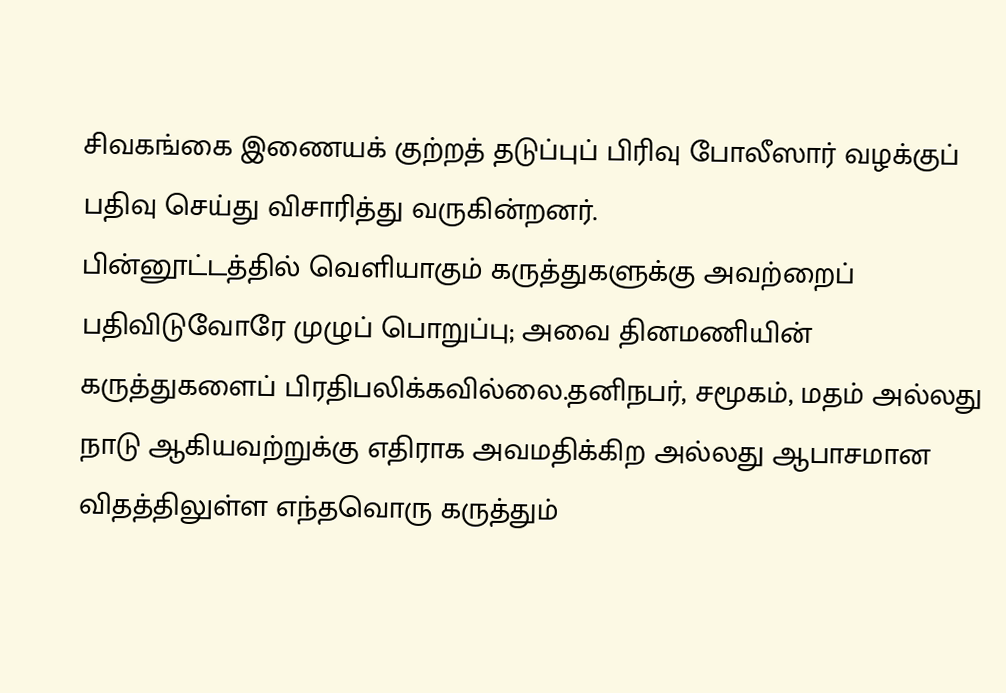சிவகங்கை இணையக் குற்றத் தடுப்புப் பிரிவு போலீஸார் வழக்குப் பதிவு செய்து விசாரித்து வருகின்றனர்.
பின்னூட்டத்தில் வெளியாகும் கருத்துகளுக்கு அவற்றைப் பதிவிடுவோரே முழுப் பொறுப்பு; அவை தினமணியின் கருத்துகளைப் பிரதிபலிக்கவில்லை.தனிநபர், சமூகம், மதம் அல்லது நாடு ஆகியவற்றுக்கு எதிராக அவமதிக்கிற அல்லது ஆபாசமான விதத்திலுள்ள எந்தவொரு கருத்தும்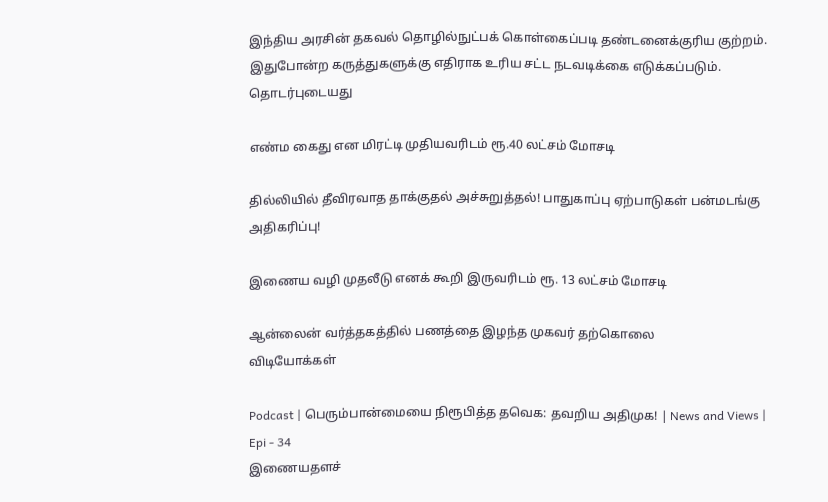இந்திய அரசின் தகவல் தொழில்நுட்பக் கொள்கைப்படி தண்டனைக்குரிய குற்றம். இதுபோன்ற கருத்துகளுக்கு எதிராக உரிய சட்ட நடவடிக்கை எடுக்கப்படும்.
தொடர்புடையது

எண்ம கைது என மிரட்டி முதியவரிடம் ரூ.40 லட்சம் மோசடி

தில்லியில் தீவிரவாத தாக்குதல் அச்சுறுத்தல்! பாதுகாப்பு ஏற்பாடுகள் பன்மடங்கு அதிகரிப்பு!

இணைய வழி முதலீடு எனக் கூறி இருவரிடம் ரூ. 13 லட்சம் மோசடி

ஆன்லைன் வர்த்தகத்தில் பணத்தை இழந்த முகவர் தற்கொலை
விடியோக்கள்

Podcast | பெரும்பான்மையை நிரூபித்த தவெக: தவறிய அதிமுக! | News and Views | Epi - 34
இணையதளச்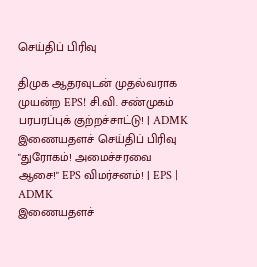செய்திப் பிரிவு

திமுக ஆதரவுடன் முதல்வராக முயன்ற EPS! சி.வி. சண்முகம் பரபரப்புக் குற்றச்சாட்டு! | ADMK
இணையதளச் செய்திப் பிரிவு
"துரோகம்! அமைச்சரவை ஆசை!" EPS விமர்சனம்! | EPS | ADMK
இணையதளச்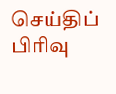செய்திப் பிரிவு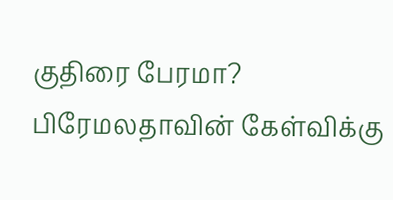குதிரை பேரமா? பிரேமலதாவின் கேள்விக்கு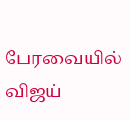பேரவையில் விஜய்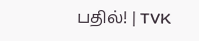பதில்! | TVK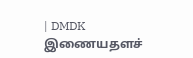| DMDK
இணையதளச்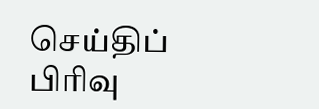செய்திப் பிரிவு